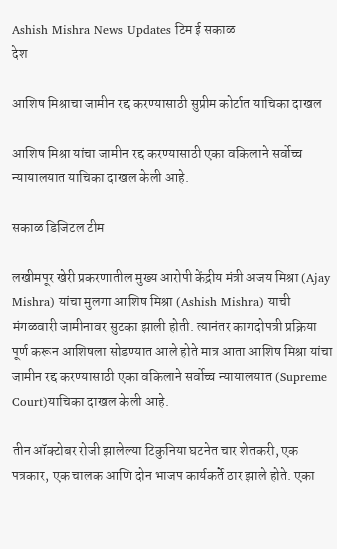Ashish Mishra News Updates टिम ई सकाळ
देश

आशिष मिश्राचा जामीन रद्द करण्यासाठी सुप्रीम कोर्टात याचिका दाखल

आशिष मिश्रा यांचा जामीन रद्द करण्यासाठी एका वकिलाने सर्वोच्च न्यायालयात याचिका दाखल केली आहे.

सकाळ डिजिटल टीम

लखीमपूर खेरी प्रकरणातील मुख्य आरोपी केंद्रीय मंत्री अजय मिश्रा (Ajay Mishra) यांचा मुलगा आशिष मिश्रा (Ashish Mishra) याची मंगळवारी जामीनावर सुटका झाली होती. त्यानंतर कागदोपत्री प्रक्रिया पूर्ण करून आशिषला सोडण्यात आले होते मात्र आता आशिष मिश्रा यांचा जामीन रद्द करण्यासाठी एका वकिलाने सर्वोच्च न्यायालयात (Supreme Court)याचिका दाखल केली आहे.

तीन ऑक्टोबर रोजी झालेल्या टिकुनिया घटनेत चार शेतकरी, एक पत्रकार, एक चालक आणि दोन भाजप कार्यकर्ते ठार झाले होते. एका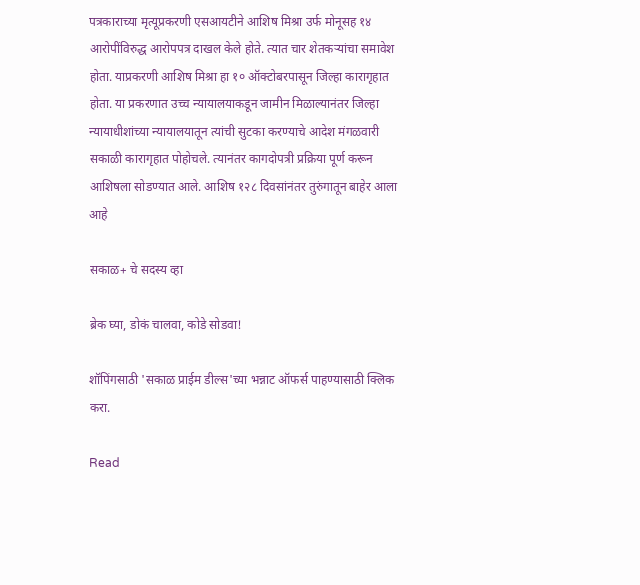पत्रकाराच्या मृत्यूप्रकरणी एसआयटीने आशिष मिश्रा उर्फ मोनूसह १४ आरोपींविरुद्ध आरोपपत्र दाखल केले होते. त्यात चार शेतकऱ्यांचा समावेश होता. याप्रकरणी आशिष मिश्रा हा १० ऑक्टोबरपासून जिल्हा कारागृहात होता. या प्रकरणात उच्च न्यायालयाकडून जामीन मिळाल्यानंतर जिल्हा न्यायाधीशांच्या न्यायालयातून त्यांची सुटका करण्याचे आदेश मंगळवारी सकाळी कारागृहात पोहोचले. त्यानंतर कागदोपत्री प्रक्रिया पूर्ण करून आशिषला सोडण्यात आले. आशिष १२८ दिवसांनंतर तुरुंगातून बाहेर आला आहे

सकाळ+ चे सदस्य व्हा

ब्रेक घ्या, डोकं चालवा, कोडे सोडवा!

शॉपिंगसाठी 'सकाळ प्राईम डील्स'च्या भन्नाट ऑफर्स पाहण्यासाठी क्लिक करा.

Read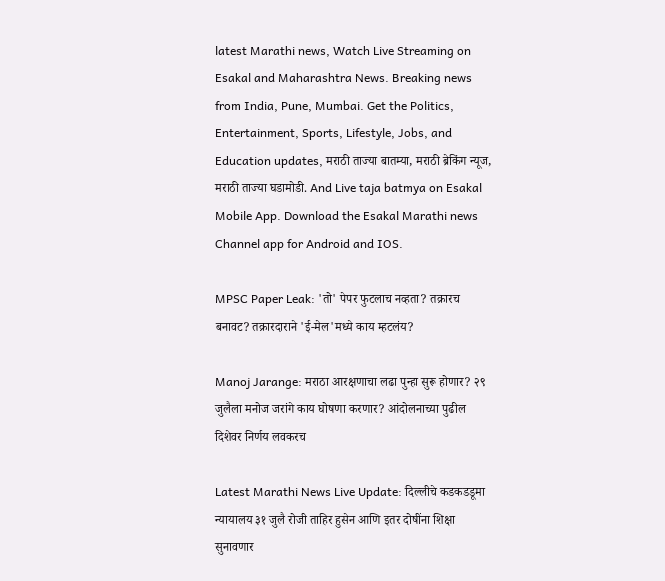latest Marathi news, Watch Live Streaming on Esakal and Maharashtra News. Breaking news from India, Pune, Mumbai. Get the Politics, Entertainment, Sports, Lifestyle, Jobs, and Education updates, मराठी ताज्या बातम्या, मराठी ब्रेकिंग न्यूज, मराठी ताज्या घडामोडी. And Live taja batmya on Esakal Mobile App. Download the Esakal Marathi news Channel app for Android and IOS.

MPSC Paper Leak: 'तो' पेपर फुटलाच नव्हता? तक्रारच बनावट? तक्रारदाराने 'ई-मेल'मध्ये काय म्हटलंय?

Manoj Jarange: मराठा आरक्षणाचा लढा पुन्हा सुरू होणार? २९ जुलैला मनोज जरांगे काय घोषणा करणार? आंदोलनाच्या पुढील दिशेवर निर्णय लवकरच

Latest Marathi News Live Update: दिल्लीचे कडकडडूमा न्यायालय ३१ जुलै रोजी ताहिर हुसेन आणि इतर दोषींना शिक्षा सुनावणार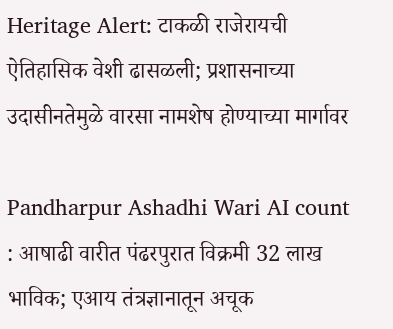Heritage Alert: टाकळी राजेरायची ऐतिहासिक वेशी ढासळली; प्रशासनाच्या उदासीनतेमुळे वारसा नामशेष होण्याच्या मार्गावर

Pandharpur Ashadhi Wari AI count : आषाढी वारीत पंढरपुरात विक्रमी 32 लाख भाविक; एआय तंत्रज्ञानातून अचूक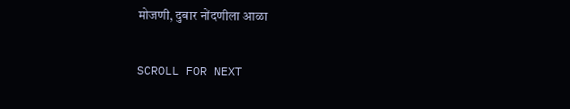मोजणी, दुबार नोंदणीला आळा

SCROLL FOR NEXT